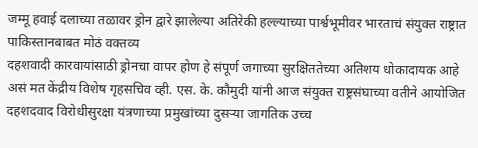जम्मू हवाई दलाच्या तळावर ड्रोन द्वारे झालेल्या अतिरेकी हल्ल्याच्या पार्श्वभूमीवर भारताचं संयुक्त राष्ट्रात पाकिस्तानबाबत मोठं वक्तव्य
दहशवादी कारवायांसाठी ड्रोनचा वापर होण हे संपूर्ण जगाच्या सुरक्षिततेच्या अतिशय धोकादायक आहे असं मत केंद्रीय विशेष गृहसचिव व्ही. एस. के. कौमुदी यांनी आज संयुक्त राष्ट्रसंघाच्या वतीने आयोजित दहशदवाद विरोधीसुरक्षा यंत्रणाच्या प्रमुखांच्या दुसऱ्या जागतिक उच्च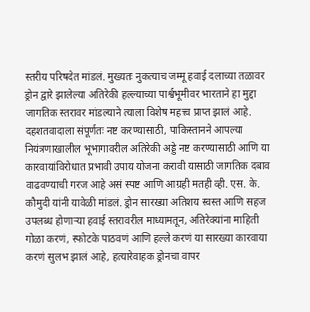स्तरीय परिषदेत मांडलं. मुख्यतः नुकत्याच जम्मू हवाई दलाच्या तळावर ड्रोन द्वारे झालेल्या अतिरेकी हल्ल्याच्या पार्श्वभूमीवर भारताने हा मुद्दा जागतिक स्तरावर मांडल्याने त्याला विशेष महत्त्व प्राप्त झालं आहे.
दहशतवादाला संपूर्णतः नष्ट करण्यासाठी, पाकिस्तानने आपल्या नियंत्रणाखालील भूभागावरील अतिरेकी अड्डे नष्ट करण्यासाठी आणि या कारवायांविरोधात प्रभावी उपाय योजना करावी यासाठी जागतिक दबाव वाढवण्याची गरज आहे असं स्पष्ट आणि आग्रही मतही व्ही. एस. के. कौमुदी यांनी यावेळी मांडलं. ड्रोन सारख्या अतिशय स्वस्त आणि सहज उपलब्ध होणाऱ्या हवाई स्तरावरील माध्यामतून, अतिरेक्यांना माहिती गोळा करणं, स्फोटके पाठवणं आणि हल्ले करणं या सारख्या कारवाया करणं सुलभ झालं आहे, हत्यारेवाहक ड्रोनचा वापर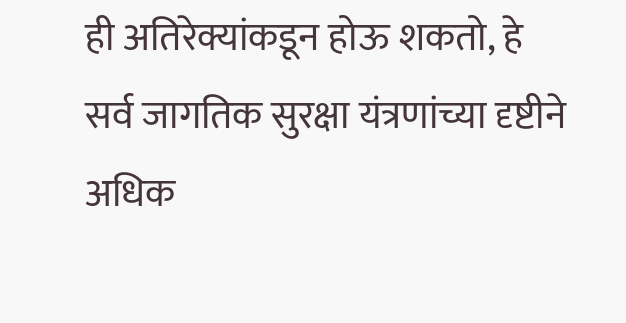ही अतिरेक्यांकडून होऊ शकतो, हे सर्व जागतिक सुरक्षा यंत्रणांच्या दृष्टीने अधिक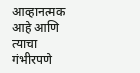आव्हानत्मक आहे आणि त्याचा गंभीरपणे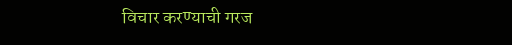विचार करण्याची गरज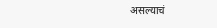असल्याचं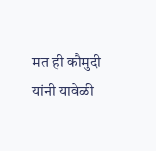मत ही कौमुदी यांनी यावेळी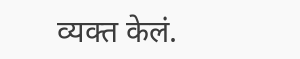व्यक्त केलं.